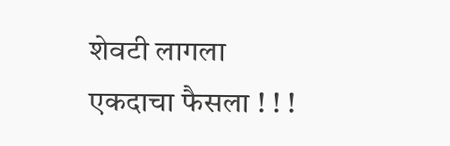शेवटी लागला एकदाचा फैसला ! ! !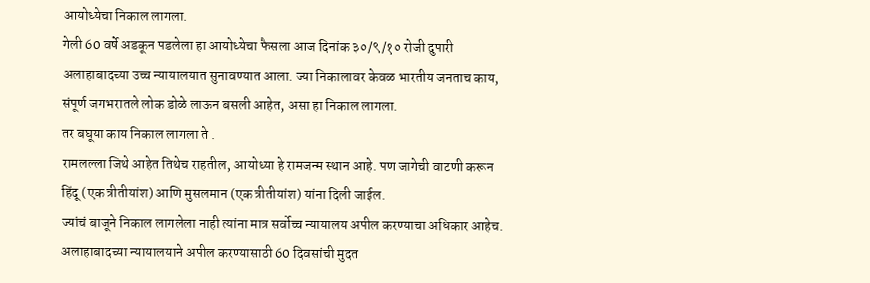आयोध्येचा निकाल लागला.
गेली 60 वर्षे अडकून पडलेला हा आयोध्येचा फैसला आज दिनांक ३०/९/१० रोजी दुपारी अलाहाबादच्या उच्च न्यायालयात सुनावण्यात आला. ज्या निकालावर केवळ भारतीय जनताच काय, संपूर्ण जगभरातले लोक डोळे लाऊन बसली आहेत, असा हा निकाल लागला.
तर बघूया काय निकाल लागला ते .
रामलल्ला जिथे आहेत तिथेच राहतील, आयोध्या हे रामजन्म स्थान आहे. पण जागेची वाटणी करून हिंदू (एक त्रीतीयांश) आणि मुसलमान (एक त्रीतीयांश) यांना दिली जाईल.
ज्यांचं बाजूने निकाल लागलेला नाही त्यांना मात्र सर्वोच्च न्यायालय अपील करण्याचा अधिकार आहेच. अलाहाबादच्या न्यायालयाने अपील करण्यासाठी 60 दिवसांची मुदत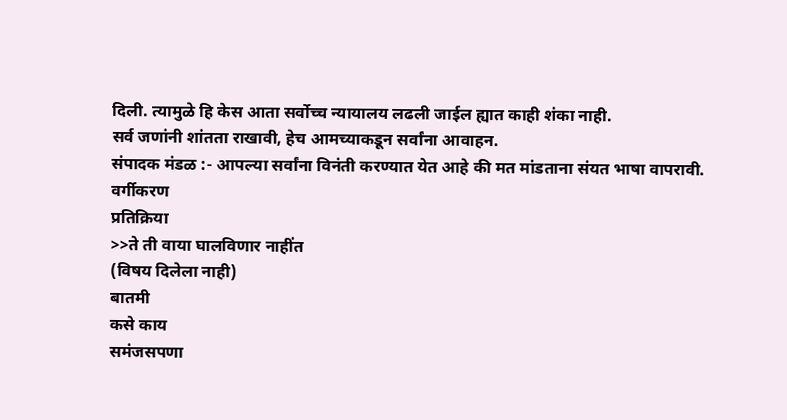दिली. त्यामुळे हि केस आता सर्वोच्च न्यायालय लढली जाईल ह्यात काही शंका नाही.
सर्व जणांनी शांतता राखावी, हेच आमच्याकडून सर्वांना आवाहन.
संपादक मंडळ :- आपल्या सर्वांना विनंती करण्यात येत आहे की मत मांडताना संयत भाषा वापरावी.
वर्गीकरण
प्रतिक्रिया
>>ते ती वाया घालविणार नाहींत
(विषय दिलेला नाही)
बातमी
कसे काय
समंजसपणा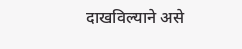दाखविल्याने असे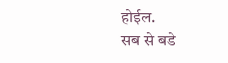होईल.
सब से बडे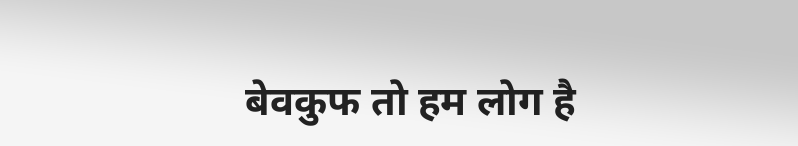बेवकुफ तो हम लोग है